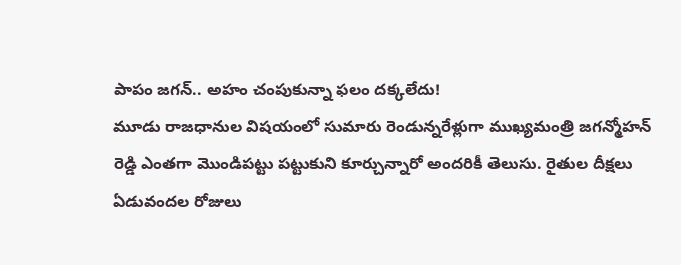పాపం జగన్.. అహం చంపుకున్నా ఫలం దక్కలేదు!
మూడు రాజధానుల విషయంలో సుమారు రెండున్నరేళ్లుగా ముఖ్యమంత్రి జగన్మోహన్ రెడ్డి ఎంతగా మొండిపట్టు పట్టుకుని కూర్చున్నారో అందరికీ తెలుసు. రైతుల దీక్షలు ఏడువందల రోజులు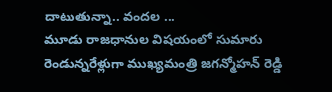దాటుతున్నా.. వందల ...
మూడు రాజధానుల విషయంలో సుమారు రెండున్నరేళ్లుగా ముఖ్యమంత్రి జగన్మోహన్ రెడ్డి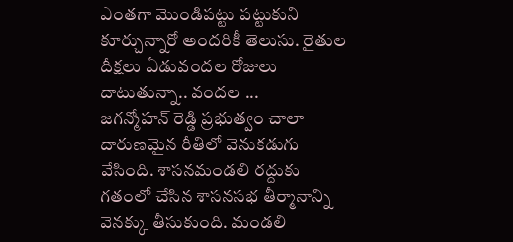ఎంతగా మొండిపట్టు పట్టుకుని కూర్చున్నారో అందరికీ తెలుసు. రైతుల దీక్షలు ఏడువందల రోజులు దాటుతున్నా.. వందల ...
జగన్మోహన్ రెడ్డి ప్రభుత్వం చాలా దారుణమైన రీతిలో వెనుకడుగు వేసింది. శాసనమండలి రద్దుకు గతంలో చేసిన శాసనసభ తీర్మానాన్ని వెనక్కు తీసుకుంది. మండలి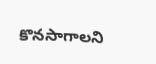కొనసాగాలని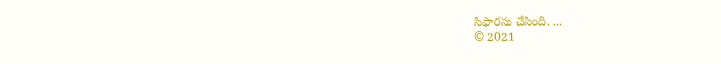సిఫారసు చేసింది. ...
© 2021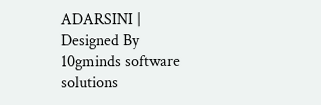ADARSINI | Designed By 10gminds software solutions